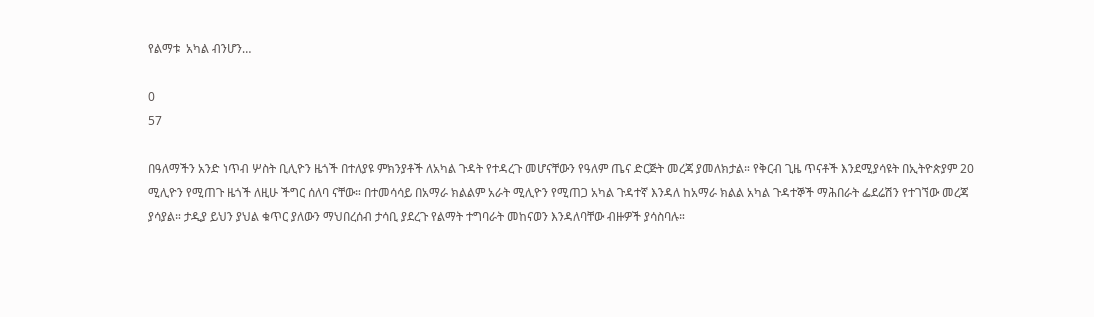የልማቱ  አካል ብንሆን…

0
57

በዓለማችን አንድ ነጥብ ሦስት ቢሊዮን ዜጎች በተለያዩ ምክንያቶች ለአካል ጉዳት የተዳረጉ መሆናቸውን የዓለም ጤና ድርጅት መረጃ ያመለክታል። የቅርብ ጊዜ ጥናቶች እንደሚያሳዩት በኢትዮጵያም 20 ሚሊዮን የሚጠጉ ዜጎች ለዚሁ ችግር ሰለባ ናቸው። በተመሳሳይ በአማራ ክልልም አራት ሚሊዮን የሚጠጋ አካል ጉዳተኛ እንዳለ ከአማራ ክልል አካል ጉዳተኞች ማሕበራት ፌደሬሽን የተገኘው መረጃ ያሳያል። ታዲያ ይህን ያህል ቁጥር ያለውን ማህበረሰብ ታሳቢ ያደረጉ የልማት ተግባራት መከናወን እንዳለባቸው ብዙዎች ያሳስባሉ።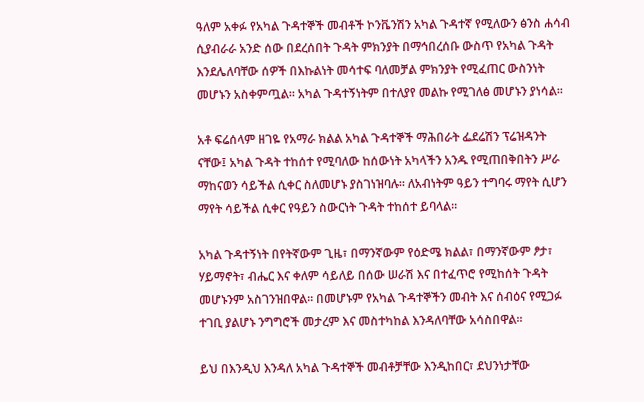ዓለም አቀፉ የአካል ጉዳተኞች መብቶች ኮንቬንሽን አካል ጉዳተኛ የሚለውን ፅንስ ሐሳብ ሲያብራራ አንድ ሰው በደረሰበት ጉዳት ምክንያት በማኅበረሰቡ ውስጥ የአካል ጉዳት እንደሌለባቸው ሰዎች በእኩልነት መሳተፍ ባለመቻል ምክንያት የሚፈጠር ውስንነት መሆኑን አስቀምጧል። አካል ጉዳተኝነትም በተለያየ መልኩ የሚገለፅ መሆኑን ያነሳል፡፡

አቶ ፍሬሰላም ዘገዬ የአማራ ክልል አካል ጉዳተኞች ማሕበራት ፌደሬሽን ፕሬዝዳንት ናቸው፤ አካል ጉዳት ተከሰተ የሚባለው ከሰውነት አካላችን አንዱ የሚጠበቅበትን ሥራ ማከናወን ሳይችል ሲቀር ስለመሆኑ ያስገነዝባሉ። ለአብነትም ዓይን ተግባሩ ማየት ሲሆን ማየት ሳይችል ሲቀር የዓይን ስውርነት ጉዳት ተከሰተ ይባላል።

አካል ጉዳተኝነት በየትኛውም ጊዜ፣ በማንኛውም የዕድሜ ክልል፣ በማንኛውም ፆታ፣ ሃይማኖት፣ ብሔር እና ቀለም ሳይለይ በሰው ሠራሽ እና በተፈጥሮ የሚከሰት ጉዳት መሆኑንም አስገንዝበዋል። በመሆኑም የአካል ጉዳተኞችን መብት እና ሰብዕና የሚጋፉ ተገቢ ያልሆኑ ንግግሮች መታረም እና መስተካከል እንዳለባቸው አሳስበዋል።

ይህ በእንዲህ እንዳለ አካል ጉዳተኞች መብቶቻቸው እንዲከበር፣ ደህንነታቸው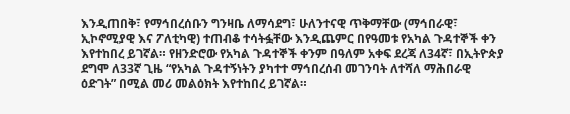እንዲጠበቅ፣ የማኅበረሰቡን ግንዛቤ ለማሳደግ፣ ሁለንተናዊ ጥቅማቸው (ማኅበራዊ፣ ኢኮኖሚያዊ እና ፖለቲካዊ) ተጠብቆ ተሳትፏቸው እንዲጨምር በየዓመቱ የአካል ጉዳተኞች ቀን እየተከበረ ይገኛል። የዘንድሮው የአካል ጉዳተኞች ቀንም በዓለም አቀፍ ደረጃ ለ34ኛ፣ በኢትዮጵያ ደግሞ ለ33ኛ ጊዜ “የአካል ጉዳተኝነትን ያካተተ ማኅበረሰብ መገንባት ለተሻለ ማሕበራዊ ዕድገት” በሚል መሪ መልዕክት እየተከበረ ይገኛል።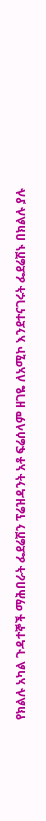የክልሉ አካል ጉዳተኞች ማሕበራት ፌደሬሽን ፕሬዝዳንት አቶ ፍሬሰላም ዘገዬ ለአሚኮ እንደተናገሩት ፌደሬሽኑ በክልሉ ያሉ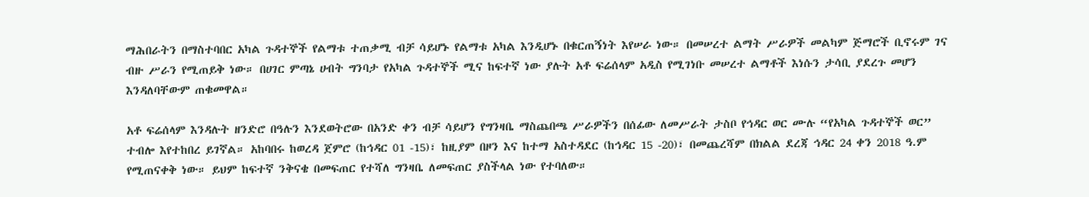ማሕበራትን በማስተባበር አካል ጉዳተኞች የልማቱ ተጠቃሚ ብቻ ሳይሆኑ የልማቱ አካል እንዲሆኑ በቁርጠኝነት እየሠራ ነው። በመሠረተ ልማት ሥራዎች መልካም ጅማሮች ቢኖሩም ገና ብዙ ሥራን የሚጠይቅ ነው። በሀገር ምጣኔ ሀብት ግንባታ የአካል ጉዳተኞች ሚና ከፍተኛ ነው ያሉት አቶ ፍሬሰላም አዲስ የሚገነቡ መሠረተ ልማቶች እነሱን ታሳቢ ያደረጉ መሆን እንዳለባቸውም ጠቁመዋል።

አቶ ፍሬሰላም እንዳሉት ዘንድሮ በዓሉን እንደወትሮው በአንድ ቀን ብቻ ሳይሆን የግንዛቤ ማስጨበጫ ሥራዎችን በሰፊው ለመሥራት ታስቦ የኅዳር ወር ሙሉ “የአካል ጉዳተኞች ወር” ተብሎ እየተከበረ ይገኛል። አከባበሩ ከወረዳ ጀምሮ (ከኅዳር 01 -15)፣ ከዚያም በዞን እና ከተማ አስተዳደር (ከኅዳር 15 -20)፣ በመጨረሻም በክልል ደረጃ ኅዳር 24 ቀን 2018 ዓ.ም የሚጠናቀቅ ነው። ይህም ከፍተኛ ንቅናቄ በመፍጠር የተሻለ ግንዛቤ ለመፍጠር ያስችላል ነው የተባለው።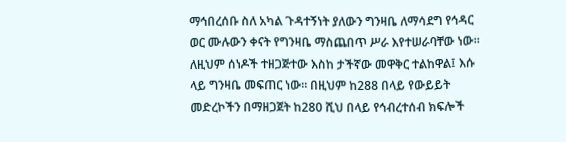ማኅበረሰቡ ስለ አካል ጉዳተኝነት ያለውን ግንዛቤ ለማሳደግ የኅዳር ወር ሙሉውን ቀናት የግንዛቤ ማስጨበጥ ሥራ እየተሠራባቸው ነው። ለዚህም ሰነዶች ተዘጋጅተው እስከ ታችኛው መዋቅር ተልከዋል፤ እሱ ላይ ግንዛቤ መፍጠር ነው። በዚህም ከ288 በላይ የውይይት መድረኮችን በማዘጋጀት ከ280 ሺህ በላይ የኅብረተሰብ ክፍሎች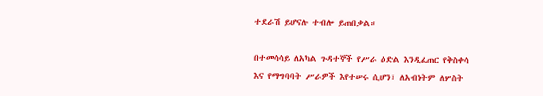ተደራሽ ይሆናሉ ተብሎ ይጠበቃል።

በተመሳሳይ ለአካል ጉዳተኞች የሥራ ዕድል እንዲፈጠር የቅስቀሳ እና የማግባባት ሥራዎች እየተሠሩ ሲሆን፣ ለአብነትም ለሦስት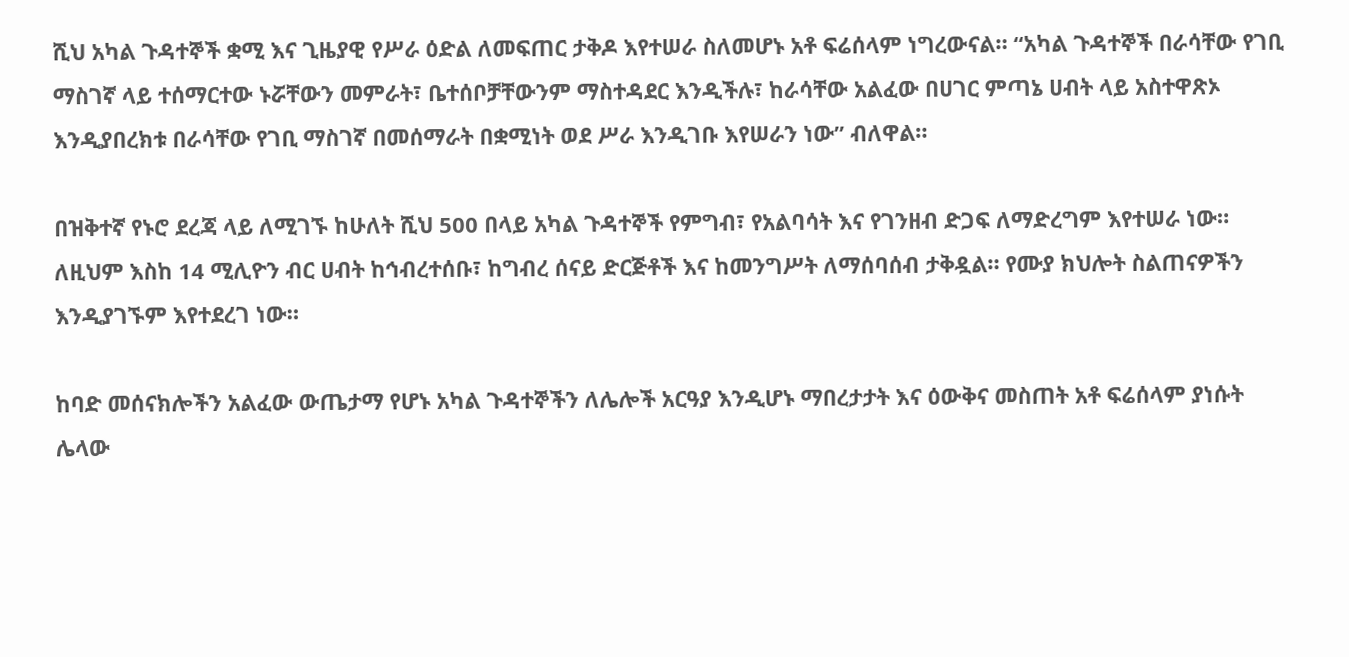ሺህ አካል ጉዳተኞች ቋሚ እና ጊዜያዊ የሥራ ዕድል ለመፍጠር ታቅዶ እየተሠራ ስለመሆኑ አቶ ፍሬሰላም ነግረውናል። “አካል ጉዳተኞች በራሳቸው የገቢ ማስገኛ ላይ ተሰማርተው ኑሯቸውን መምራት፣ ቤተሰቦቻቸውንም ማስተዳደር እንዲችሉ፣ ከራሳቸው አልፈው በሀገር ምጣኔ ሀብት ላይ አስተዋጽኦ እንዲያበረክቱ በራሳቸው የገቢ ማስገኛ በመሰማራት በቋሚነት ወደ ሥራ እንዲገቡ እየሠራን ነው” ብለዋል።

በዝቅተኛ የኑሮ ደረጃ ላይ ለሚገኙ ከሁለት ሺህ 500 በላይ አካል ጉዳተኞች የምግብ፣ የአልባሳት እና የገንዘብ ድጋፍ ለማድረግም እየተሠራ ነው። ለዚህም እስከ 14 ሚሊዮን ብር ሀብት ከኅብረተሰቡ፣ ከግብረ ሰናይ ድርጅቶች እና ከመንግሥት ለማሰባሰብ ታቅዷል። የሙያ ክህሎት ስልጠናዎችን እንዲያገኙም እየተደረገ ነው።

ከባድ መሰናክሎችን አልፈው ውጤታማ የሆኑ አካል ጉዳተኞችን ለሌሎች አርዓያ እንዲሆኑ ማበረታታት እና ዕውቅና መስጠት አቶ ፍሬሰላም ያነሱት ሌላው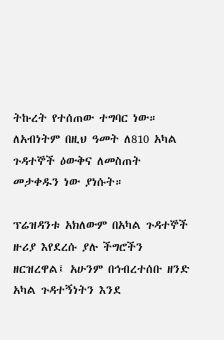ትኩረት የተሰጠው ተግባር ነው። ለአብነትም በዚህ ዓመት ለ810 አካል ጉዳተኞች ዕውቅና ለመስጠት መታቀዱን ነው ያነሱት።

ፕሬዝዳንቱ አክለውም በአካል ጉዳተኞች ዙሪያ እየደረሱ ያሉ ችግሮችን ዘርዝረዋል፤ አሁንም በኅብረተሰቡ ዘንድ አካል ጉዳተኝነትን እንደ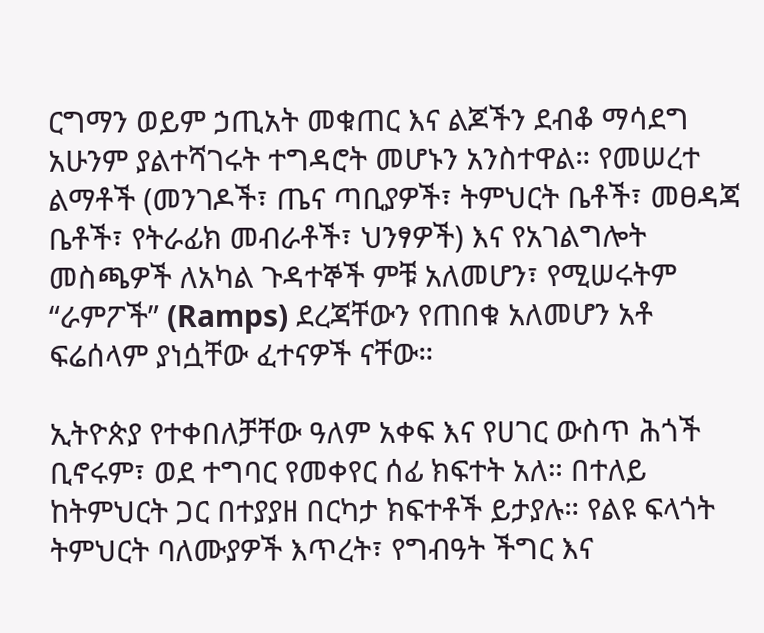ርግማን ወይም ኃጢአት መቁጠር እና ልጆችን ደብቆ ማሳደግ አሁንም ያልተሻገሩት ተግዳሮት መሆኑን አንስተዋል። የመሠረተ ልማቶች (መንገዶች፣ ጤና ጣቢያዎች፣ ትምህርት ቤቶች፣ መፀዳጃ ቤቶች፣ የትራፊክ መብራቶች፣ ህንፃዎች) እና የአገልግሎት መስጫዎች ለአካል ጉዳተኞች ምቹ አለመሆን፣ የሚሠሩትም “ራምፖች” (Ramps) ደረጃቸውን የጠበቁ አለመሆን አቶ ፍሬሰላም ያነሷቸው ፈተናዎች ናቸው።

ኢትዮጵያ የተቀበለቻቸው ዓለም አቀፍ እና የሀገር ውስጥ ሕጎች ቢኖሩም፣ ወደ ተግባር የመቀየር ሰፊ ክፍተት አለ። በተለይ ከትምህርት ጋር በተያያዘ በርካታ ክፍተቶች ይታያሉ። የልዩ ፍላጎት ትምህርት ባለሙያዎች እጥረት፣ የግብዓት ችግር እና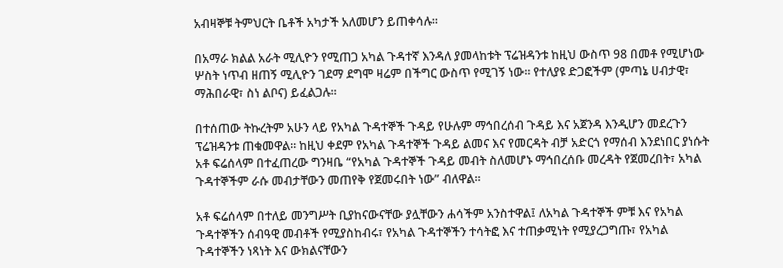አብዛኞቹ ትምህርት ቤቶች አካታች አለመሆን ይጠቀሳሉ።

በአማራ ክልል አራት ሚሊዮን የሚጠጋ አካል ጉዳተኛ እንዳለ ያመላከቱት ፕሬዝዳንቱ ከዚህ ውስጥ 98 በመቶ የሚሆነው  ሦስት ነጥብ ዘጠኝ ሚሊዮን ገደማ ደግሞ ዛሬም በችግር ውስጥ የሚገኝ ነው። የተለያዩ ድጋፎችም (ምጣኔ ሀብታዊ፣ ማሕበራዊ፣ ስነ ልቦና) ይፈልጋሉ።

በተሰጠው ትኩረትም አሁን ላይ የአካል ጉዳተኞች ጉዳይ የሁሉም ማኅበረሰብ ጉዳይ እና አጀንዳ እንዲሆን መደረጉን ፕሬዝዳንቱ ጠቁመዋል። ከዚህ ቀደም የአካል ጉዳተኞች ጉዳይ ልመና እና የመርዳት ብቻ አድርጎ የማሰብ እንደነበር ያነሱት አቶ ፍሬሰላም በተፈጠረው ግንዛቤ “የአካል ጉዳተኞች ጉዳይ መብት ስለመሆኑ ማኅበረሰቡ መረዳት የጀመረበት፣ አካል ጉዳተኞችም ራሱ መብታቸውን መጠየቅ የጀመሩበት ነው” ብለዋል።

አቶ ፍሬሰላም በተለይ መንግሥት ቢያከናውናቸው ያሏቸውን ሐሳችም አንስተዋል፤ ለአካል ጉዳተኞች ምቹ እና የአካል ጉዳተኞችን ሰብዓዊ መብቶች የሚያስከብሩ፣ የአካል ጉዳተኞችን ተሳትፎ እና ተጠቃሚነት የሚያረጋግጡ፣ የአካል ጉዳተኞችን ነጻነት እና ውክልናቸውን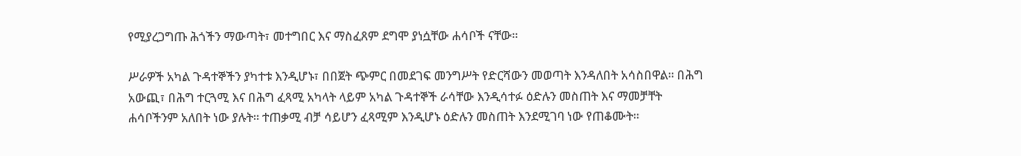የሚያረጋግጡ ሕጎችን ማውጣት፣ መተግበር እና ማስፈጸም ደግሞ ያነሷቸው ሐሳቦች ናቸው።

ሥራዎች አካል ጉዳተኞችን ያካተቱ እንዲሆኑ፣ በበጀት ጭምር በመደገፍ መንግሥት የድርሻውን መወጣት እንዳለበት አሳስበዋል። በሕግ አውጪ፣ በሕግ ተርጓሚ እና በሕግ ፈጻሚ አካላት ላይም አካል ጉዳተኞች ራሳቸው እንዲሳተፉ ዕድሉን መስጠት እና ማመቻቸት ሐሳቦችንም አለበት ነው ያሉት። ተጠቃሚ ብቻ ሳይሆን ፈጻሚም እንዲሆኑ ዕድሉን መስጠት እንደሚገባ ነው የጠቆሙት።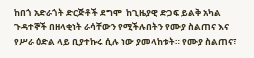ከበጎ አድራጎት ድርጅቶች ደግሞ  ከጊዜያዊ ድጋፍ ይልቅ አካል ጉዳተኞች በዘላቂነት ራሳቸውን የሚችሉበትን የሙያ ስልጠና እና የሥራ ዕድል ላይ ቢያተኩሩ ሲሉ ነው ያመላከቱት። የሙያ ስልጠና፣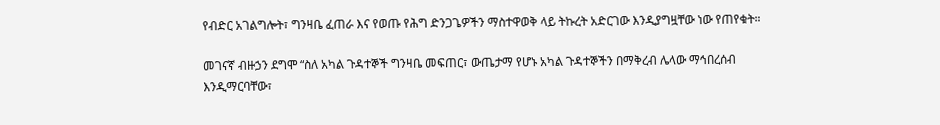የብድር አገልግሎት፣ ግንዛቤ ፈጠራ እና የወጡ የሕግ ድንጋጌዎችን ማስተዋወቅ ላይ ትኩረት አድርገው እንዲያግዟቸው ነው የጠየቁት።

መገናኛ ብዙኃን ደግሞ “ስለ አካል ጉዳተኞች ግንዛቤ መፍጠር፣ ውጤታማ የሆኑ አካል ጉዳተኞችን በማቅረብ ሌላው ማኅበረሰብ እንዲማርባቸው፣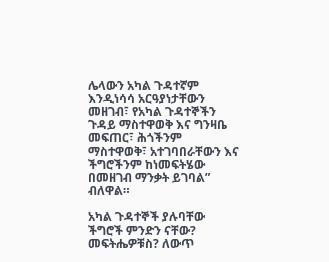ሌላውን አካል ጉዳተኛም እንዲነሳሳ አርዓያነታቸውን  መዘገብ፣ የአካል ጉዳተኞችን ጉዳይ ማስተዋወቅ እና ግንዛቤ መፍጠር፣ ሕጎችንም ማስተዋወቅ፣ አተገባበራቸውን እና ችግሮችንም ከነመፍትሄው በመዘገብ ማንቃት ይገባል” ብለዋል።

አካል ጉዳተኞች ያሉባቸው ችግሮች ምንድን ናቸው? መፍትሔዎቹስ? ለውጥ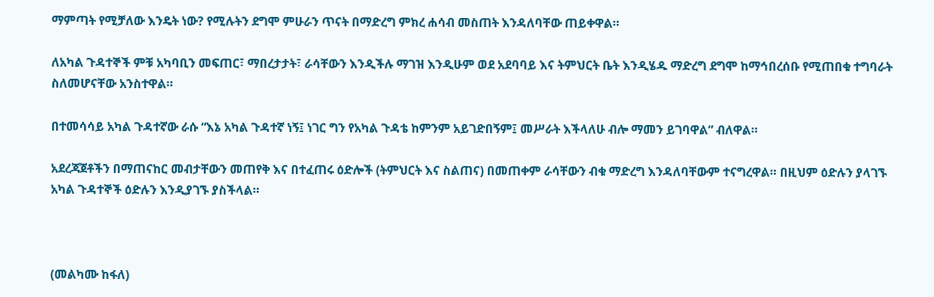ማምጣት የሚቻለው እንዴት ነው? የሚሉትን ደግሞ ምሁራን ጥናት በማድረግ ምክረ ሐሳብ መስጠት እንዳለባቸው ጠይቀዋል።

ለአካል ጉዳተኞች ምቹ አካባቢን መፍጠር፣ ማበረታታት፣ ራሳቸውን እንዲችሉ ማገዝ እንዲሁም ወደ አደባባይ እና ትምህርት ቤት እንዲሄዱ ማድረግ ደግሞ ከማኅበረሰቡ የሚጠበቁ ተግባራት ስለመሆናቸው አንስተዋል።

በተመሳሳይ አካል ጉዳተኛው ራሱ “እኔ አካል ጉዳተኛ ነኝ፤ ነገር ግን የአካል ጉዳቴ ከምንም አይገድበኝም፤ መሥራት እችላለሁ ብሎ ማመን ይገባዋል” ብለዋል።

አደረጃጀቶችን በማጠናከር መብታቸውን መጠየቅ እና በተፈጠሩ ዕድሎች (ትምህርት እና ስልጠና) በመጠቀም ራሳቸውን ብቁ ማድረግ እንዳለባቸውም ተናግረዋል። በዚህም ዕድሉን ያላገኙ አካል ጉዳተኞች ዕድሉን እንዲያገኙ ያስችላል።



(መልካሙ ከፋለ)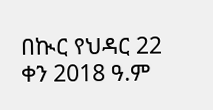በኲር የህዳር 22 ቀን 2018 ዓ.ም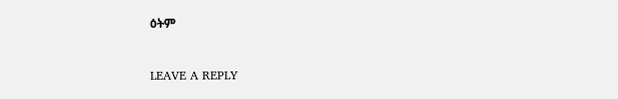ዕትም



LEAVE A REPLY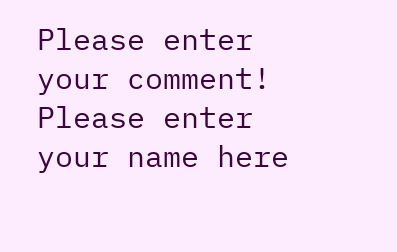Please enter your comment!
Please enter your name here